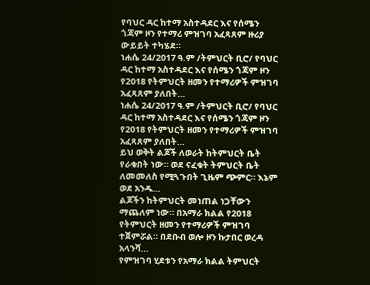የባህር ዳር ከተማ አስተዳደር እና የሰሜን ጎጃም ዞን የተማሪ ምዝገባ አፈጻጸም ዙሪያ ውይይት ተካሄደ።
ነሐሴ 24/2017 ዓ.ም /ትምህርት ቢሮ/ የባህር ዳር ከተማ አስተዳደር እና የሰሜን ጎጃም ዞን የ2018 የትምህርት ዘመን የተማሪዎች ምዝገባ አፈጻጸም ያለበት…
ነሐሴ 24/2017 ዓ.ም /ትምህርት ቢሮ/ የባህር ዳር ከተማ አስተዳደር እና የሰሜን ጎጃም ዞን የ2018 የትምህርት ዘመን የተማሪዎች ምዝገባ አፈጻጸም ያለበት…
ይህ ወቅት ልጆች ለወራት ከትምህርት ቤት የራቁበት ነው። ወደ ናፈቁት ትምህርት ቤት ለመመለስ የሚጓጉበት ጊዜም ጭምር። እኔም ወደ አንዱ…
ልጆችን ከትምህርት መነጠል ነጋቸውን ማጨለም ነው። በአማራ ክልል የ2018 የትምህርት ዘመን የተማሪዎች ምዝገባ ተጀምሯል። በደቡብ ወሎ ዞን ኩታበር ወረዳ አላንሻ…
የምዝገባ ሂደቱን የአማራ ክልል ትምህርት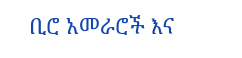ቢሮ አመራሮች እና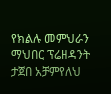የክልሉ መምህራን ማህበር ፕሬዘዳንት ታጀበ አቻምየለህ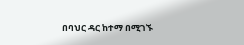በባህር ዳር ከተማ በሚገኙ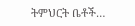ትምህርት ቤቶች…